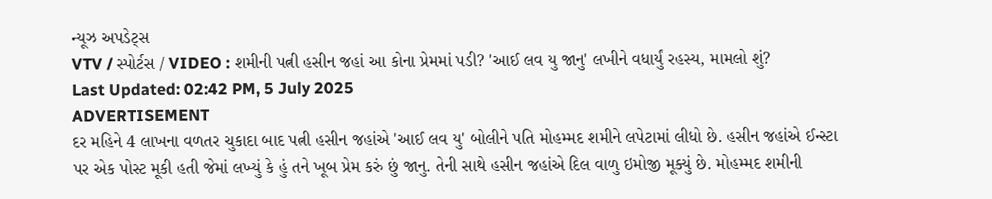ન્યૂઝ અપડેટ્સ
VTV / સ્પોર્ટસ / VIDEO : શમીની પત્ની હસીન જહાં આ કોના પ્રેમમાં પડી? 'આઈ લવ યુ જાનુ' લખીને વધાર્યું રહસ્ય, મામલો શું?
Last Updated: 02:42 PM, 5 July 2025
ADVERTISEMENT
દર મહિને 4 લાખના વળતર ચુકાદા બાદ પત્ની હસીન જહાંએ 'આઈ લવ યુ' બોલીને પતિ મોહમ્મદ શમીને લપેટામાં લીધો છે. હસીન જહાંએ ઈન્સ્ટા પર એક પોસ્ટ મૂકી હતી જેમાં લખ્યું કે હું તને ખૂબ પ્રેમ કરું છું જાનુ. તેની સાથે હસીન જહાંએ દિલ વાળુ ઇમોજી મૂક્યું છે. મોહમ્મદ શમીની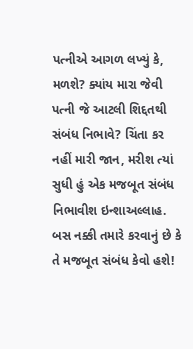પત્નીએ આગળ લખ્યું કે, મળશે? ક્યાંય મારા જેવી પત્ની જે આટલી શિદ્દતથી સંબંધ નિભાવે? ચિંતા કર નહીં મારી જાન, મરીશ ત્યાં સુધી હું એક મજબૂત સંબંધ નિભાવીશ ઇન્શાઅલ્લાહ. બસ નક્કી તમારે કરવાનું છે કે તે મજબૂત સંબંધ કેવો હશે!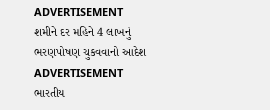ADVERTISEMENT
શમીને દર મહિને 4 લાખનું ભરણપોષણ ચુકવવાનો આદેશ
ADVERTISEMENT
ભારતીય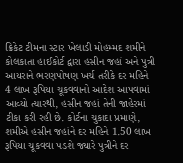ક્રિકેટ ટીમના સ્ટાર ખેલાડી મોહમ્મદ શમીને કોલકાતા હાઈકોર્ટ દ્વારા હસીન જહાં અને પુત્રી આયરાને ભરણપોષણ ખર્ચ તરીકે દર મહિને 4 લાખ રૂપિયા ચૂકવવાનો આદેશ આપવામાં આવ્યો ત્યારથી, હસીન જહાં તેની જાહેરમાં ટીકા કરી રહી છે. કોર્ટના ચુકાદા પ્રમાણે, શમીએ હસીન જહાંને દર મહિને 1.50 લાખ રૂપિયા ચૂકવવા પડશે જ્યારે પુત્રીને દર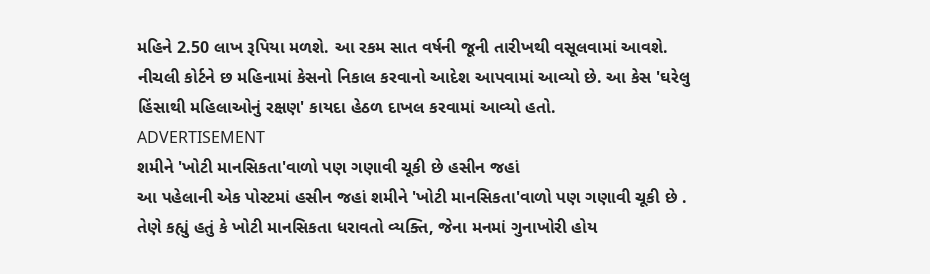મહિને 2.50 લાખ રૂપિયા મળશે. આ રકમ સાત વર્ષની જૂની તારીખથી વસૂલવામાં આવશે. નીચલી કોર્ટને છ મહિનામાં કેસનો નિકાલ કરવાનો આદેશ આપવામાં આવ્યો છે. આ કેસ 'ઘરેલુ હિંસાથી મહિલાઓનું રક્ષણ' કાયદા હેઠળ દાખલ કરવામાં આવ્યો હતો.
ADVERTISEMENT
શમીને 'ખોટી માનસિકતા'વાળો પણ ગણાવી ચૂકી છે હસીન જહાં
આ પહેલાની એક પોસ્ટમાં હસીન જહાં શમીને 'ખોટી માનસિકતા'વાળો પણ ગણાવી ચૂકી છે . તેણે કહ્યું હતું કે ખોટી માનસિકતા ધરાવતો વ્યક્તિ, જેના મનમાં ગુનાખોરી હોય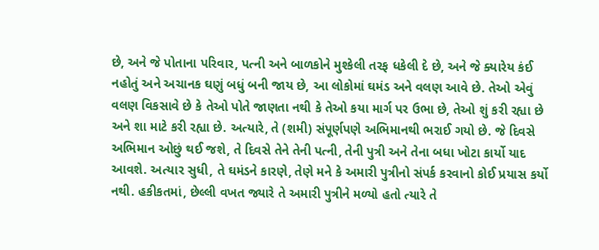છે, અને જે પોતાના પરિવાર, પત્ની અને બાળકોને મુશ્કેલી તરફ ધકેલી દે છે, અને જે ક્યારેય કંઈ નહોતું અને અચાનક ઘણું બધું બની જાય છે, આ લોકોમાં ઘમંડ અને વલણ આવે છે. તેઓ એવું વલણ વિકસાવે છે કે તેઓ પોતે જાણતા નથી કે તેઓ કયા માર્ગ પર ઉભા છે, તેઓ શું કરી રહ્યા છે અને શા માટે કરી રહ્યા છે. અત્યારે, તે (શમી) સંપૂર્ણપણે અભિમાનથી ભરાઈ ગયો છે. જે દિવસે અભિમાન ઓછું થઈ જશે, તે દિવસે તેને તેની પત્ની, તેની પુત્રી અને તેના બધા ખોટા કાર્યો યાદ આવશે. અત્યાર સુધી, તે ઘમંડને કારણે, તેણે મને કે અમારી પુત્રીનો સંપર્ક કરવાનો કોઈ પ્રયાસ કર્યો નથી. હકીકતમાં, છેલ્લી વખત જ્યારે તે અમારી પુત્રીને મળ્યો હતો ત્યારે તે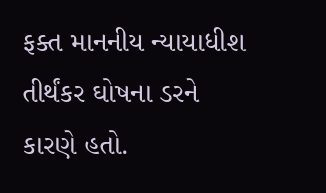ફક્ત માનનીય ન્યાયાધીશ તીર્થંકર ઘોષના ડરને કારણે હતો.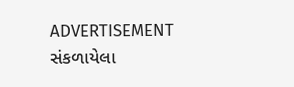ADVERTISEMENT
સંકળાયેલા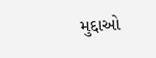મુદ્દાઓ